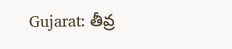Gujarat: తీవ్ర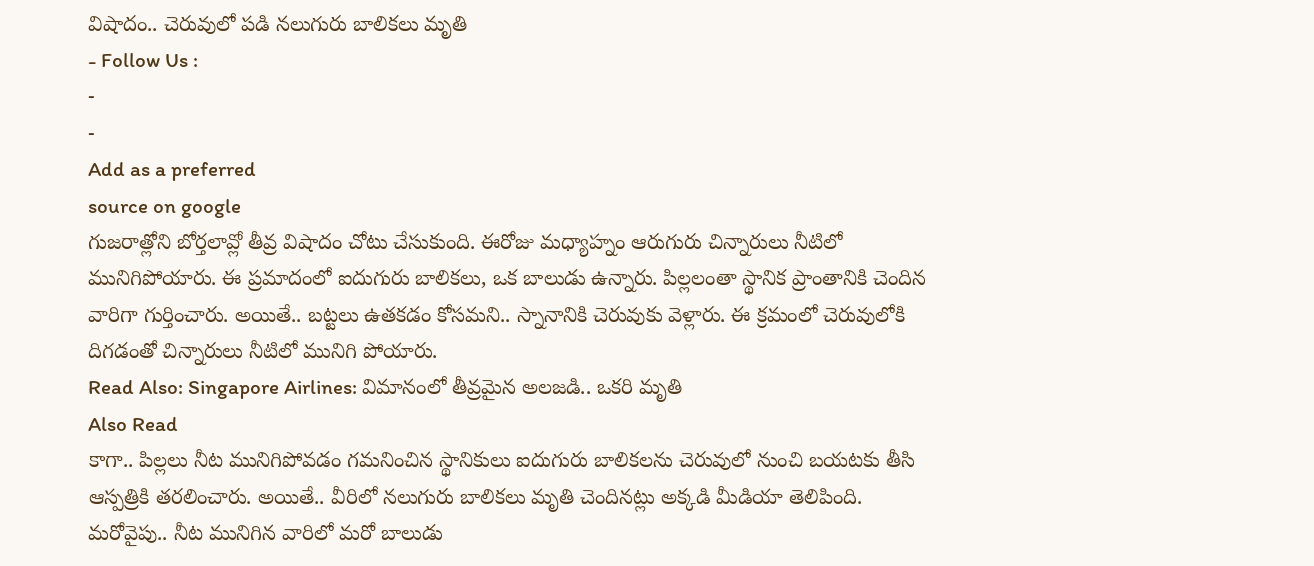విషాదం.. చెరువులో పడి నలుగురు బాలికలు మృతి
- Follow Us :
-
-
Add as a preferred
source on google
గుజరాత్లోని బోర్తలావ్లో తీవ్ర విషాదం చోటు చేసుకుంది. ఈరోజు మధ్యాహ్నం ఆరుగురు చిన్నారులు నీటిలో మునిగిపోయారు. ఈ ప్రమాదంలో ఐదుగురు బాలికలు, ఒక బాలుడు ఉన్నారు. పిల్లలంతా స్థానిక ప్రాంతానికి చెందిన వారిగా గుర్తించారు. అయితే.. బట్టలు ఉతకడం కోసమని.. స్నానానికి చెరువుకు వెళ్లారు. ఈ క్రమంలో చెరువులోకి దిగడంతో చిన్నారులు నీటిలో మునిగి పోయారు.
Read Also: Singapore Airlines: విమానంలో తీవ్రమైన అలజడి.. ఒకరి మృతి
Also Read
కాగా.. పిల్లలు నీట మునిగిపోవడం గమనించిన స్థానికులు ఐదుగురు బాలికలను చెరువులో నుంచి బయటకు తీసి ఆస్పత్రికి తరలించారు. అయితే.. వీరిలో నలుగురు బాలికలు మృతి చెందినట్లు అక్కడి మీడియా తెలిపింది. మరోవైపు.. నీట మునిగిన వారిలో మరో బాలుడు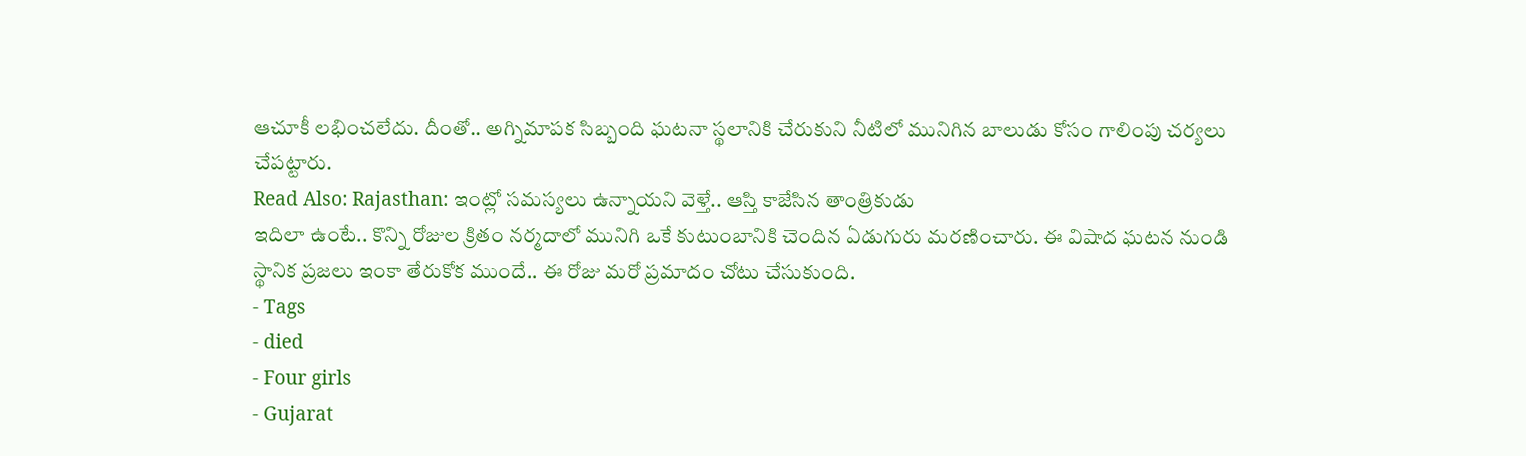ఆచూకీ లభించలేదు. దీంతో.. అగ్నిమాపక సిబ్బంది ఘటనా స్థలానికి చేరుకుని నీటిలో మునిగిన బాలుడు కోసం గాలింపు చర్యలు చేపట్టారు.
Read Also: Rajasthan: ఇంట్లో సమస్యలు ఉన్నాయని వెళ్తే.. ఆస్తి కాజేసిన తాంత్రికుడు
ఇదిలా ఉంటే.. కొన్ని రోజుల క్రితం నర్మదాలో మునిగి ఒకే కుటుంబానికి చెందిన ఏడుగురు మరణించారు. ఈ విషాద ఘటన నుండి స్థానిక ప్రజలు ఇంకా తేరుకోక ముందే.. ఈ రోజు మరో ప్రమాదం చోటు చేసుకుంది.
- Tags
- died
- Four girls
- Gujarat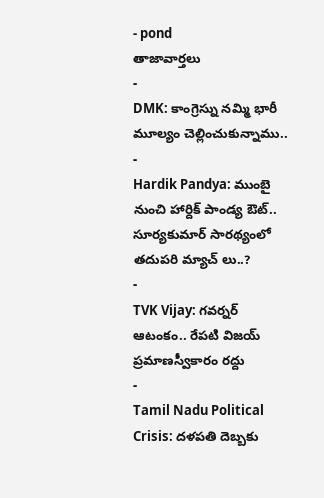- pond
తాజావార్తలు
-
DMK: కాంగ్రెస్ను నమ్మి భారీ మూల్యం చెల్లించుకున్నాము..
-
Hardik Pandya: ముంబై నుంచి హార్దిక్ పాండ్య ఔట్.. సూర్యకుమార్ సారథ్యంలో తదుపరి మ్యాచ్ లు..?
-
TVK Vijay: గవర్నర్ ఆటంకం.. రేపటి విజయ్ ప్రమాణస్వీకారం రద్దు
-
Tamil Nadu Political Crisis: దళపతి దెబ్బకు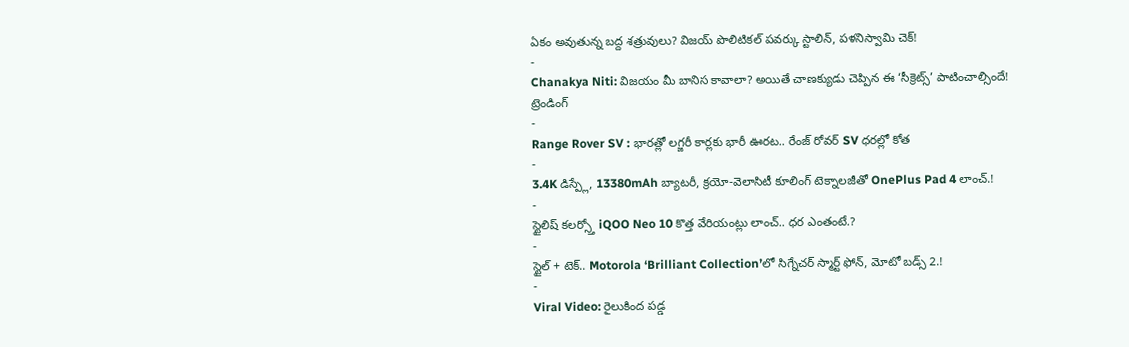ఏకం అవుతున్న బద్ద శత్రువులు? విజయ్ పొలిటికల్ పవర్కు స్టాలిన్, పళనిస్వామి చెక్!
-
Chanakya Niti: విజయం మీ బానిస కావాలా? అయితే చాణక్యుడు చెప్పిన ఈ ‘సీక్రెట్స్’ పాటించాల్సిందే!
ట్రెండింగ్
-
Range Rover SV : భారత్లో లగ్జరీ కార్లకు భారీ ఊరట.. రేంజ్ రోవర్ SV ధరల్లో కోత
-
3.4K డిస్ప్లే, 13380mAh బ్యాటరీ, క్రయో-వెలాసిటీ కూలింగ్ టెక్నాలజీతో OnePlus Pad 4 లాంచ్.!
-
స్టైలిష్ కలర్స్తో iQOO Neo 10 కొత్త వేరియంట్లు లాంచ్.. ధర ఎంతంటే.?
-
స్టైల్ + టెక్.. Motorola ‘Brilliant Collection’లో సిగ్నేచర్ స్మార్ట్ ఫోన్, మోటో బడ్స్ 2.!
-
Viral Video: రైలుకింద పడ్డ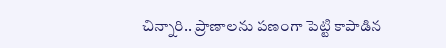చిన్నారి.. ప్రాణాలను పణంగా పెట్టి కాపాడిన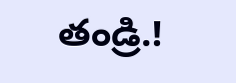తండ్రి.!